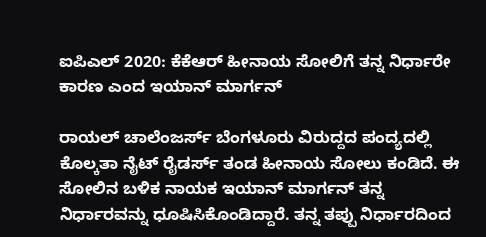ಐಪಿಎಲ್ 2020: ಕೆಕೆಆರ್ ಹೀನಾಯ ಸೋಲಿಗೆ ತನ್ನ ನಿರ್ಧಾರೇ ಕಾರಣ ಎಂದ ಇಯಾನ್ ಮಾರ್ಗನ್

ರಾಯಲ್ ಚಾಲೆಂಜರ್ಸ್ ಬೆಂಗಳೂರು ವಿರುದ್ದದ ಪಂದ್ಯದಲ್ಲಿ ಕೊಲ್ಕತಾ ನೈಟ್ ರೈಡರ್ಸ್ ತಂಡ ಹೀನಾಯ ಸೋಲು ಕಂಡಿದೆ. ಈ ಸೋಲಿನ ಬಳಿಕ ನಾಯಕ ಇಯಾನ್ ಮಾರ್ಗನ್ ತನ್ನ ನಿರ್ಧಾರವನ್ನು ಧೂಷಿಸಿಕೊಂಡಿದ್ದಾರೆ. ತನ್ನ ತಪ್ಪು ನಿರ್ಧಾರದಿಂದ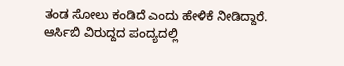ತಂಡ ಸೋಲು ಕಂಡಿದೆ ಎಂದು ಹೇಳಿಕೆ ನೀಡಿದ್ದಾರೆ.
ಆರ್ಸಿಬಿ ವಿರುದ್ದದ ಪಂದ್ಯದಲ್ಲಿ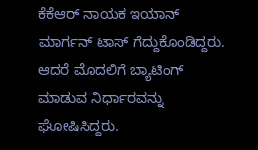ಕೆಕೆಆರ್ ನಾಯಕ ಇಯಾನ್ ಮಾರ್ಗನ್ ಟಾಸ್ ಗೆದ್ದುಕೊಂಡಿದ್ದರು. ಆದರೆ ಮೊದಲಿಗೆ ಬ್ಯಾಟಿಂಗ್ ಮಾಡುವ ನಿರ್ಧಾರವನ್ನು ಘೋಷಿಸಿದ್ದರು.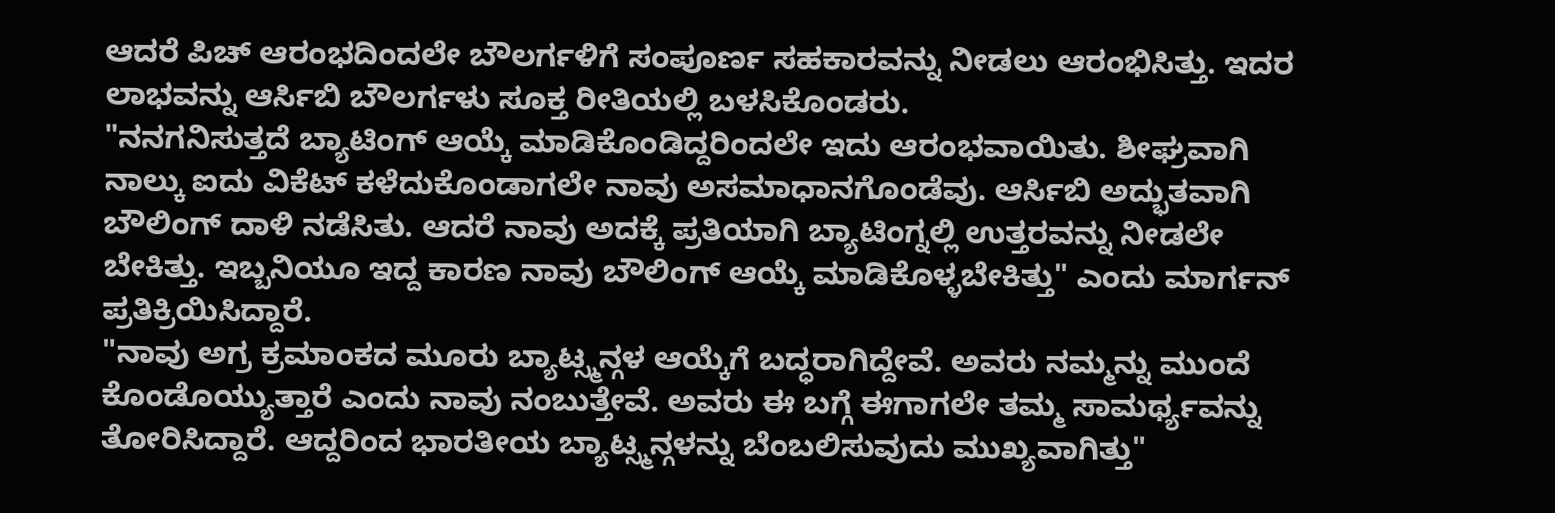ಆದರೆ ಪಿಚ್ ಆರಂಭದಿಂದಲೇ ಬೌಲರ್ಗಳಿಗೆ ಸಂಪೂರ್ಣ ಸಹಕಾರವನ್ನು ನೀಡಲು ಆರಂಭಿಸಿತ್ತು. ಇದರ ಲಾಭವನ್ನು ಆರ್ಸಿಬಿ ಬೌಲರ್ಗಳು ಸೂಕ್ತ ರೀತಿಯಲ್ಲಿ ಬಳಸಿಕೊಂಡರು.
"ನನಗನಿಸುತ್ತದೆ ಬ್ಯಾಟಿಂಗ್ ಆಯ್ಕೆ ಮಾಡಿಕೊಂಡಿದ್ದರಿಂದಲೇ ಇದು ಆರಂಭವಾಯಿತು. ಶೀಘ್ರವಾಗಿ ನಾಲ್ಕು ಐದು ವಿಕೆಟ್ ಕಳೆದುಕೊಂಡಾಗಲೇ ನಾವು ಅಸಮಾಧಾನಗೊಂಡೆವು. ಆರ್ಸಿಬಿ ಅದ್ಭುತವಾಗಿ ಬೌಲಿಂಗ್ ದಾಳಿ ನಡೆಸಿತು. ಆದರೆ ನಾವು ಅದಕ್ಕೆ ಪ್ರತಿಯಾಗಿ ಬ್ಯಾಟಿಂಗ್ನಲ್ಲಿ ಉತ್ತರವನ್ನು ನೀಡಲೇ ಬೇಕಿತ್ತು. ಇಬ್ಬನಿಯೂ ಇದ್ದ ಕಾರಣ ನಾವು ಬೌಲಿಂಗ್ ಆಯ್ಕೆ ಮಾಡಿಕೊಳ್ಳಬೇಕಿತ್ತು" ಎಂದು ಮಾರ್ಗನ್ ಪ್ರತಿಕ್ರಿಯಿಸಿದ್ದಾರೆ.
"ನಾವು ಅಗ್ರ ಕ್ರಮಾಂಕದ ಮೂರು ಬ್ಯಾಟ್ಸ್ಮನ್ಗಳ ಆಯ್ಕೆಗೆ ಬದ್ಧರಾಗಿದ್ದೇವೆ. ಅವರು ನಮ್ಮನ್ನು ಮುಂದೆ ಕೊಂಡೊಯ್ಯುತ್ತಾರೆ ಎಂದು ನಾವು ನಂಬುತ್ತೇವೆ. ಅವರು ಈ ಬಗ್ಗೆ ಈಗಾಗಲೇ ತಮ್ಮ ಸಾಮರ್ಥ್ಯವನ್ನು ತೋರಿಸಿದ್ದಾರೆ. ಆದ್ದರಿಂದ ಭಾರತೀಯ ಬ್ಯಾಟ್ಸ್ಮನ್ಗಳನ್ನು ಬೆಂಬಲಿಸುವುದು ಮುಖ್ಯವಾಗಿತ್ತು"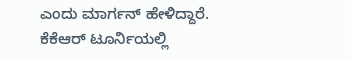ಎಂದು ಮಾರ್ಗನ್ ಹೇಳಿದ್ದಾರೆ.
ಕೆಕೆಆರ್ ಟೂರ್ನಿಯಲ್ಲಿ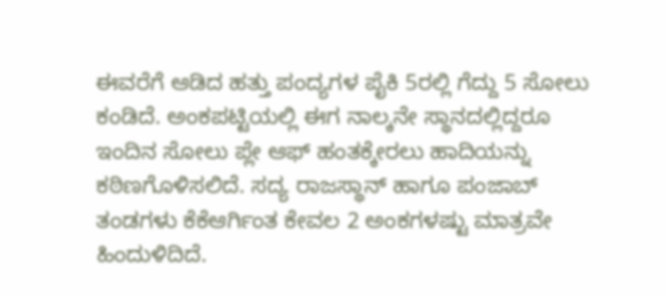ಈವರೆಗೆ ಆಡಿದ ಹತ್ತು ಪಂದ್ಯಗಳ ಪೈಕಿ 5ರಲ್ಲಿ ಗೆದ್ದು 5 ಸೋಲು ಕಂಡಿದೆ. ಅಂಕಪಟ್ಟಿಯಲ್ಲಿ ಈಗ ನಾಲ್ಕನೇ ಸ್ಥಾನದಲ್ಲಿದ್ದರೂ ಇಂದಿನ ಸೋಲು ಪ್ಲೇ ಆಫ್ ಹಂತಕ್ಕೇರಲು ಹಾದಿಯನ್ನು ಕಠಿಣಗೊಳಿಸಲಿದೆ. ಸದ್ಯ ರಾಜಸ್ಥಾನ್ ಹಾಗೂ ಪಂಜಾಬ್ ತಂಡಗಳು ಕೆಕೆಆರ್ಗಿಂತ ಕೇವಲ 2 ಅಂಕಗಳಷ್ಟು ಮಾತ್ರವೇ ಹಿಂದುಳಿದಿದೆ.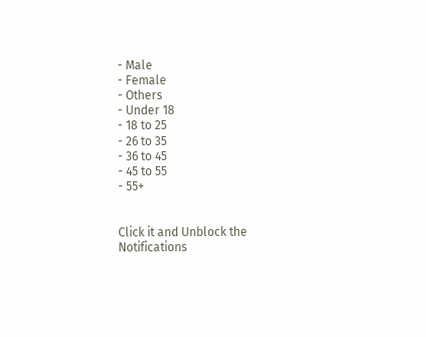- Male
- Female
- Others
- Under 18
- 18 to 25
- 26 to 35
- 36 to 45
- 45 to 55
- 55+


Click it and Unblock the Notifications